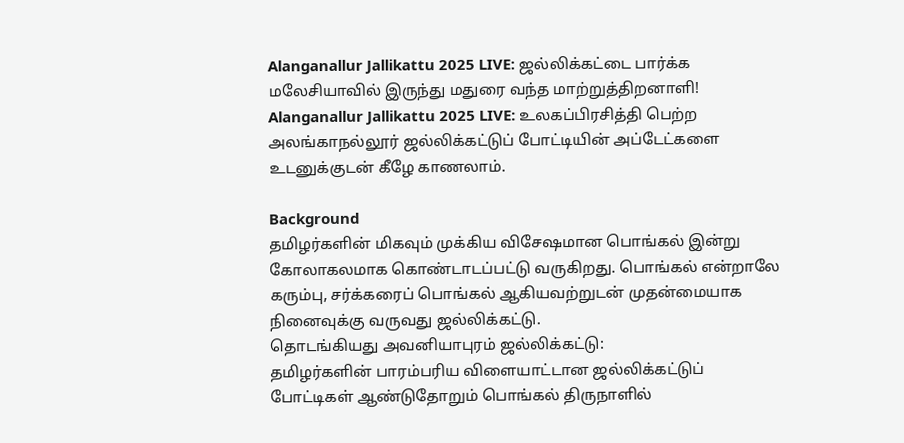Alanganallur Jallikattu 2025 LIVE: ஜல்லிக்கட்டை பார்க்க மலேசியாவில் இருந்து மதுரை வந்த மாற்றுத்திறனாளி!
Alanganallur Jallikattu 2025 LIVE: உலகப்பிரசித்தி பெற்ற அலங்காநல்லூர் ஜல்லிக்கட்டுப் போட்டியின் அப்டேட்களை உடனுக்குடன் கீழே காணலாம்.

Background
தமிழர்களின் மிகவும் முக்கிய விசேஷமான பொங்கல் இன்று கோலாகலமாக கொண்டாடப்பட்டு வருகிறது. பொங்கல் என்றாலே கரும்பு, சர்க்கரைப் பொங்கல் ஆகியவற்றுடன் முதன்மையாக நினைவுக்கு வருவது ஜல்லிக்கட்டு.
தொடங்கியது அவனியாபுரம் ஜல்லிக்கட்டு:
தமிழர்களின் பாரம்பரிய விளையாட்டான ஜல்லிக்கட்டுப் போட்டிகள் ஆண்டுதோறும் பொங்கல் திருநாளில்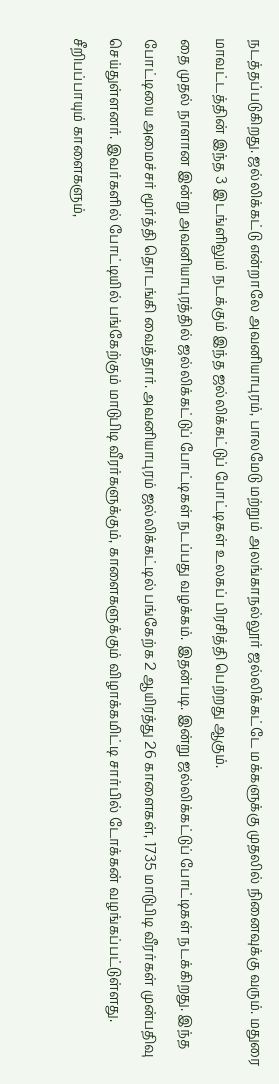நடத்தப்படுகிறது. ஜல்லிக்கட்டு என்றாலே அவனியாபுரம், பாலமேடு மற்றும் அலங்காநல்லூர் ஜல்லிக்கட்டே மக்களுக்கு முதலில் நினைவுக்கு வரும். மதுரை மாவட்டத்தின் இந்த 3 இடங்ளிலும் நடக்கும் இந்த ஜல்லிக்கட்டுப் போட்டிகள் உலகப் பிரசித்தி பெற்றது ஆகும்.
தை முதல் நாளான இன்று அவனியாபுரத்தில் ஜல்லிக்கட்டுப் போட்டிகள் நடப்பது வழக்கம். இதன்படி. இன்று ஜல்லிக்கட்டுப் போட்டிகள் நடக்கிறது. இந்த போட்டியை அமைச்சர் மூர்த்தி தொடங்கி வைத்தார். அவனியாபுரம் ஜல்லிக்கட்டில் பங்கேற்க 2 ஆயிரத்து 26 காளைகள், 1735 மாடுபிடி வீரர்கள் முன்பதிவு செய்துள்ளனர். இவர்களில் போட்டியில் பங்கேற்கும் மாடுபிடி வீரர்களுக்கும், காளைகளுக்கும் விழாக்கமிட்டி சார்பில் டோக்கன் வழங்கப்பட்டுள்ளது.
சீறிபப்பாயும் காளைகளும்,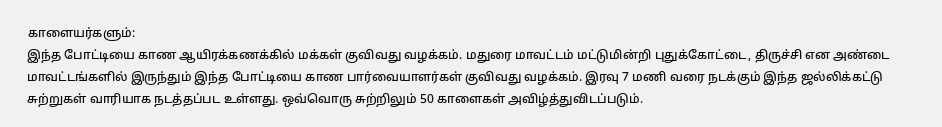காளையர்களும்:
இந்த போட்டியை காண ஆயிரக்கணக்கில் மக்கள் குவிவது வழக்கம். மதுரை மாவட்டம் மட்டுமின்றி புதுக்கோட்டை, திருச்சி என அண்டை மாவட்டங்களில் இருந்தும் இந்த போட்டியை காண பார்வையாளர்கள் குவிவது வழக்கம். இரவு 7 மணி வரை நடக்கும் இந்த ஜல்லிக்கட்டு சுற்றுகள் வாரியாக நடத்தப்பட உள்ளது. ஒவ்வொரு சுற்றிலும் 50 காளைகள் அவிழ்த்துவிடப்படும்.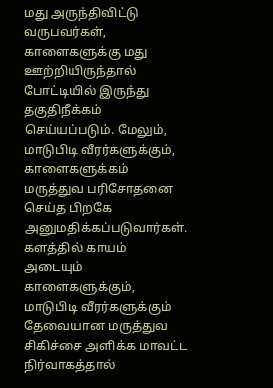மது அருந்திவிட்டு வருபவர்கள், காளைகளுக்கு மது ஊற்றியிருந்தால் போட்டியில் இருந்து தகுதிநீக்கம் செய்யப்படும். மேலும், மாடுபிடி வீரர்களுக்கும், காளைகளுக்கம் மருத்துவ பரிசோதனை செய்த பிறகே அனுமதிக்கப்படுவார்கள். களத்தில் காயம் அடையும் காளைகளுக்கும், மாடுபிடி வீரர்களுக்கும் தேவையான மருத்துவ சிகிச்சை அளிக்க மாவட்ட நிர்வாகத்தால்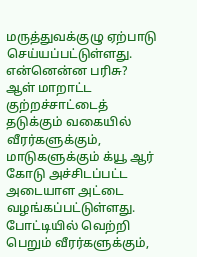மருத்துவக்குழு ஏற்பாடு செய்யப்பட்டுள்ளது.
என்னென்ன பரிசு?
ஆள் மாறாட்ட குற்றச்சாட்டைத் தடுக்கும் வகையில் வீரர்களுக்கும், மாடுகளுக்கும் க்யூ ஆர் கோடு அச்சிடப்பட்ட அடையாள அட்டை வழங்கப்பட்டுள்ளது. போட்டியில் வெற்றி பெறும் வீரர்களுக்கும்,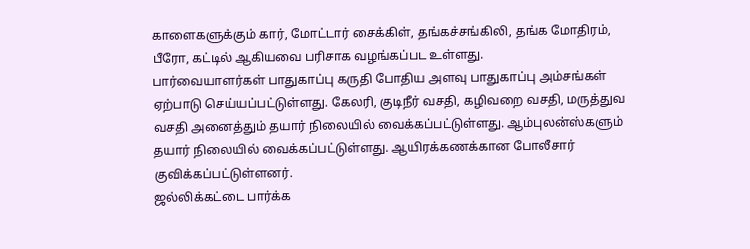காளைகளுக்கும் கார், மோட்டார் சைக்கிள், தங்கச்சங்கிலி, தங்க மோதிரம், பீரோ, கட்டில் ஆகியவை பரிசாக வழங்கப்பட உள்ளது.
பார்வையாளர்கள் பாதுகாப்பு கருதி போதிய அளவு பாதுகாப்பு அம்சங்கள் ஏற்பாடு செய்யப்பட்டுள்ளது. கேலரி, குடிநீர் வசதி, கழிவறை வசதி, மருத்துவ வசதி அனைத்தும் தயார் நிலையில் வைக்கப்பட்டுள்ளது. ஆம்புலன்ஸ்களும் தயார் நிலையில் வைக்கப்பட்டுள்ளது. ஆயிரக்கணக்கான போலீசார் குவிக்கப்பட்டுள்ளனர்.
ஜல்லிக்கட்டை பார்க்க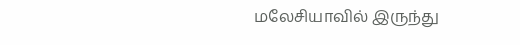மலேசியாவில் இருந்து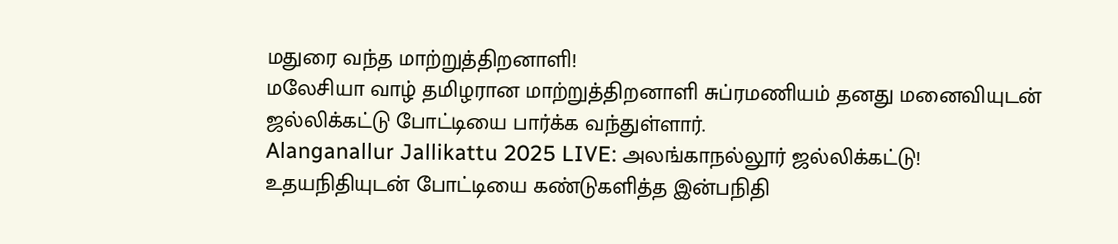மதுரை வந்த மாற்றுத்திறனாளி!
மலேசியா வாழ் தமிழரான மாற்றுத்திறனாளி சுப்ரமணியம் தனது மனைவியுடன் ஜல்லிக்கட்டு போட்டியை பார்க்க வந்துள்ளார்.
Alanganallur Jallikattu 2025 LIVE: அலங்காநல்லூர் ஜல்லிக்கட்டு! உதயநிதியுடன் போட்டியை கண்டுகளித்த இன்பநிதி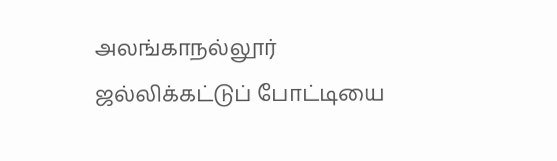அலங்காநல்லூர் ஜல்லிக்கட்டுப் போட்டியை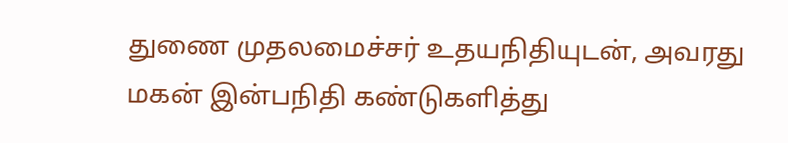துணை முதலமைச்சர் உதயநிதியுடன், அவரது மகன் இன்பநிதி கண்டுகளித்து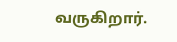வருகிறார்.